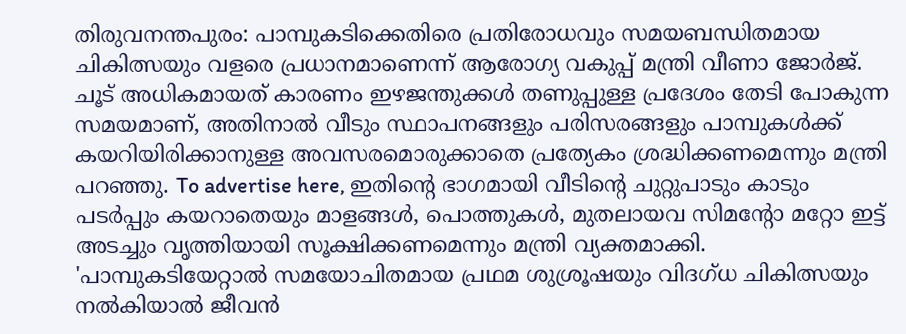തിരുവനന്തപുരം: പാമ്പുകടിക്കെതിരെ പ്രതിരോധവും സമയബന്ധിതമായ ചികിത്സയും വളരെ പ്രധാനമാണെന്ന് ആരോഗ്യ വകുപ്പ് മന്ത്രി വീണാ ജോർജ്. ചൂട് അധികമായത് കാരണം ഇഴജന്തുക്കൾ തണുപ്പുള്ള പ്രദേശം തേടി പോകുന്ന സമയമാണ്, അതിനാൽ വീടും സ്ഥാപനങ്ങളും പരിസരങ്ങളും പാമ്പുകൾക്ക് കയറിയിരിക്കാനുള്ള അവസരമൊരുക്കാതെ പ്രത്യേകം ശ്രദ്ധിക്കണമെന്നും മന്ത്രി പറഞ്ഞു. To advertise here, ഇതിന്റെ ഭാഗമായി വീടിന്റെ ചുറ്റുപാടും കാടും പടർപ്പും കയറാതെയും മാളങ്ങൾ, പൊത്തുകൾ, മുതലായവ സിമന്റോ മറ്റോ ഇട്ട് അടച്ചും വൃത്തിയായി സൂക്ഷിക്കണമെന്നും മന്ത്രി വ്യക്തമാക്കി. 'പാമ്പുകടിയേറ്റാൽ സമയോചിതമായ പ്രഥമ ശുശ്രൂഷയും വിദഗ്ധ ചികിത്സയും നൽകിയാൽ ജീവൻ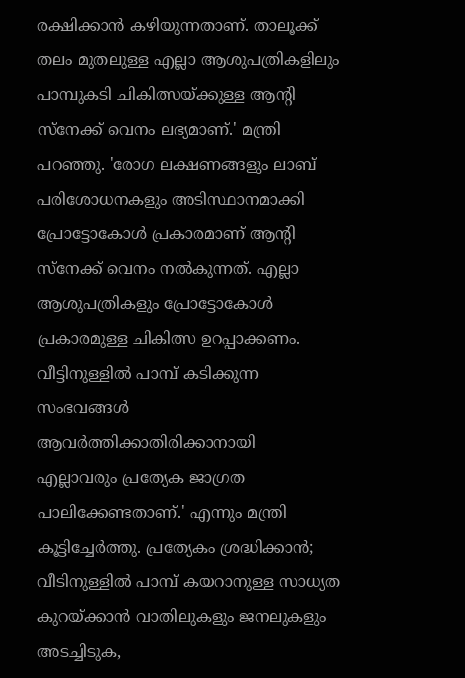രക്ഷിക്കാൻ കഴിയുന്നതാണ്. താലൂക്ക് തലം മുതലുള്ള എല്ലാ ആശുപത്രികളിലും പാമ്പുകടി ചികിത്സയ്ക്കുള്ള ആന്റി സ്നേക്ക് വെനം ലഭ്യമാണ്.' മന്ത്രി പറഞ്ഞു. 'രോഗ ലക്ഷണങ്ങളും ലാബ് പരിശോധനകളും അടിസ്ഥാനമാക്കി പ്രോട്ടോകോൾ പ്രകാരമാണ് ആന്റി സ്നേക്ക് വെനം നൽകുന്നത്. എല്ലാ ആശുപത്രികളും പ്രോട്ടോകോൾ പ്രകാരമുള്ള ചികിത്സ ഉറപ്പാക്കണം. വീട്ടിനുള്ളിൽ പാമ്പ് കടിക്കുന്ന സംഭവങ്ങൾ ആവർത്തിക്കാതിരിക്കാനായി എല്ലാവരും പ്രത്യേക ജാഗ്രത പാലിക്കേണ്ടതാണ്.' എന്നും മന്ത്രി കൂട്ടിച്ചേർത്തു. പ്രത്യേകം ശ്രദ്ധിക്കാൻ; വീടിനുള്ളിൽ പാമ്പ് കയറാനുള്ള സാധ്യത കുറയ്ക്കാൻ വാതിലുകളും ജനലുകളും അടച്ചിടുക,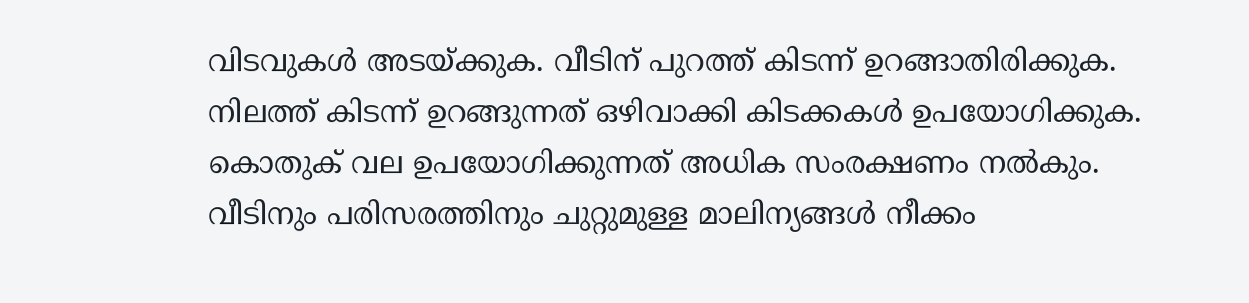വിടവുകൾ അടയ്ക്കുക. വീടിന് പുറത്ത് കിടന്ന് ഉറങ്ങാതിരിക്കുക. നിലത്ത് കിടന്ന് ഉറങ്ങുന്നത് ഒഴിവാക്കി കിടക്കകൾ ഉപയോഗിക്കുക. കൊതുക് വല ഉപയോഗിക്കുന്നത് അധിക സംരക്ഷണം നൽകും. വീടിനും പരിസരത്തിനും ചുറ്റുമുള്ള മാലിന്യങ്ങൾ നീക്കം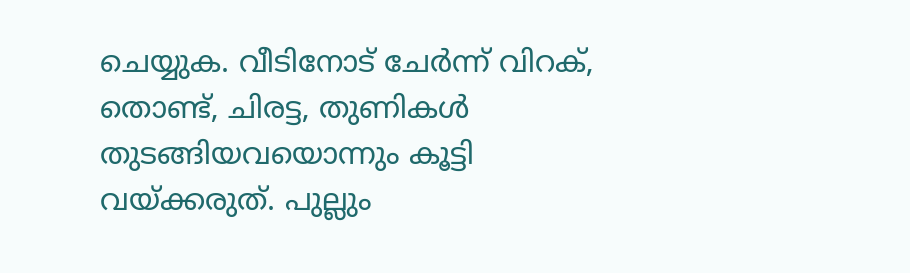ചെയ്യുക. വീടിനോട് ചേർന്ന് വിറക്, തൊണ്ട്, ചിരട്ട, തുണികൾ തുടങ്ങിയവയൊന്നും കൂട്ടി വയ്ക്കരുത്. പുല്ലും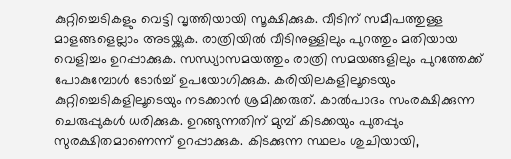കുറ്റിച്ചെടികളും വെട്ടി വൃത്തിയായി സൂക്ഷിക്കുക. വീടിന് സമീപത്തുള്ള മാളങ്ങളെല്ലാം അടയ്ക്കുക. രാത്രിയിൽ വീടിനുള്ളിലും പുറത്തും മതിയായ വെളിച്ചം ഉറപ്പാക്കുക. സന്ധ്യാസമയത്തും രാത്രി സമയങ്ങളിലും പുറത്തേക്ക് പോകുമ്പോൾ ടോർച്ച് ഉപയോഗിക്കുക. കരിയിലകളിലൂടെയും കുറ്റിച്ചെടികളിലൂടെയും നടക്കാൻ ശ്രമിക്കരുത്. കാൽപാദം സംരക്ഷിക്കുന്ന ചെരുപ്പുകൾ ധരിക്കുക. ഉറങ്ങുന്നതിന് മുമ്പ് കിടക്കയും പുതപ്പും സുരക്ഷിതമാണെന്ന് ഉറപ്പാക്കുക. കിടക്കുന്ന സ്ഥലം ശുചിയായി,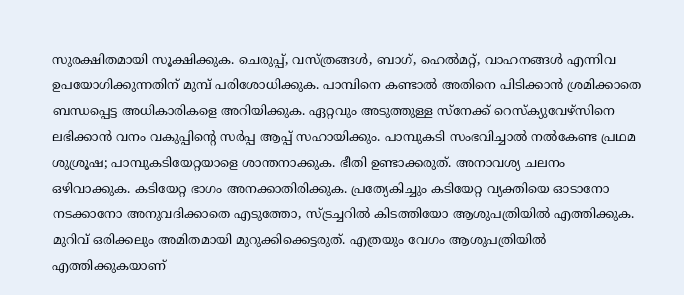സുരക്ഷിതമായി സൂക്ഷിക്കുക. ചെരുപ്പ്, വസ്ത്രങ്ങൾ, ബാഗ്, ഹെൽമറ്റ്, വാഹനങ്ങൾ എന്നിവ ഉപയോഗിക്കുന്നതിന് മുമ്പ് പരിശോധിക്കുക. പാമ്പിനെ കണ്ടാൽ അതിനെ പിടിക്കാൻ ശ്രമിക്കാതെ ബന്ധപ്പെട്ട അധികാരികളെ അറിയിക്കുക. ഏറ്റവും അടുത്തുള്ള സ്നേക്ക് റെസ്ക്യുവേഴ്സിനെ ലഭിക്കാൻ വനം വകുപ്പിന്റെ സർപ്പ ആപ്പ് സഹായിക്കും. പാമ്പുകടി സംഭവിച്ചാൽ നൽകേണ്ട പ്രഥമ ശുശ്രൂഷ; പാമ്പുകടിയേറ്റയാളെ ശാന്തനാക്കുക. ഭീതി ഉണ്ടാക്കരുത്. അനാവശ്യ ചലനം ഒഴിവാക്കുക. കടിയേറ്റ ഭാഗം അനക്കാതിരിക്കുക. പ്രത്യേകിച്ചും കടിയേറ്റ വ്യക്തിയെ ഓടാനോ നടക്കാനോ അനുവദിക്കാതെ എടുത്തോ, സ്ട്രച്ചറിൽ കിടത്തിയോ ആശുപത്രിയിൽ എത്തിക്കുക. മുറിവ് ഒരിക്കലും അമിതമായി മുറുക്കിക്കെട്ടരുത്. എത്രയും വേഗം ആശുപത്രിയിൽ എത്തിക്കുകയാണ്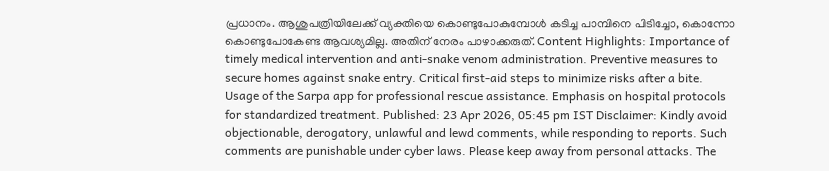പ്രധാനം. ആശുപത്രിയിലേക്ക് വ്യക്തിയെ കൊണ്ടുപോകുമ്പോൾ കടിച്ച പാമ്പിനെ പിടിച്ചോ, കൊന്നോ കൊണ്ടുപോകേണ്ട ആവശ്യമില്ല. അതിന് നേരം പാഴാക്കരുത്. Content Highlights: Importance of timely medical intervention and anti-snake venom administration. Preventive measures to secure homes against snake entry. Critical first-aid steps to minimize risks after a bite. Usage of the Sarpa app for professional rescue assistance. Emphasis on hospital protocols for standardized treatment. Published: 23 Apr 2026, 05:45 pm IST Disclaimer: Kindly avoid objectionable, derogatory, unlawful and lewd comments, while responding to reports. Such comments are punishable under cyber laws. Please keep away from personal attacks. The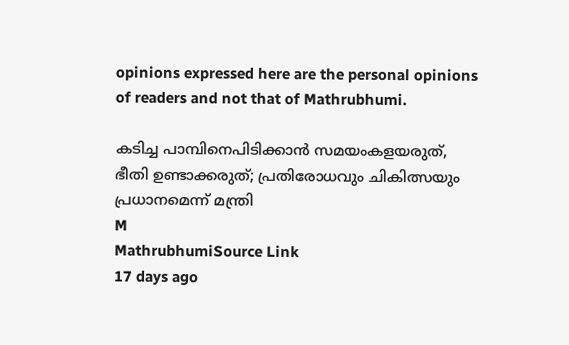opinions expressed here are the personal opinions of readers and not that of Mathrubhumi.

കടിച്ച പാമ്പിനെപിടിക്കാൻ സമയംകളയരുത്, ഭീതി ഉണ്ടാക്കരുത്; പ്രതിരോധവും ചികിത്സയും പ്രധാനമെന്ന് മന്ത്രി
M
MathrubhumiSource Link
17 days ago